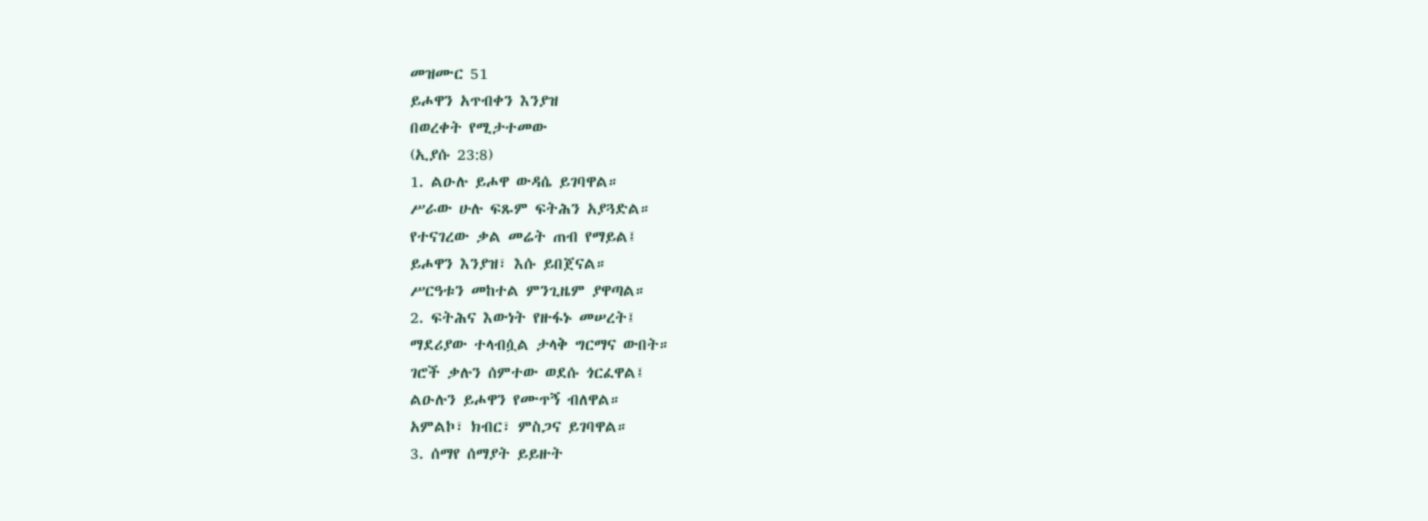መዝሙር 51
ይሖዋን አጥብቀን እንያዝ
በወረቀት የሚታተመው
(ኢያሱ 23:8)
1. ልዑሉ ይሖዋ ውዳሴ ይገባዋል።
ሥራው ሁሉ ፍጹም ፍትሕን አያጓድል።
የተናገረው ቃል መሬት ጠብ የማይል፤
ይሖዋን እንያዝ፣ እሱ ይበጀናል።
ሥርዓቱን መከተል ምንጊዜም ያዋጣል።
2. ፍትሕና እውነት የዙፋኑ መሠረት፤
ማደሪያው ተላብሷል ታላቅ ግርማና ውበት።
ገሮች ቃሉን ሰምተው ወደሱ ጎርፈዋል፤
ልዑሉን ይሖዋን የሙጥኝ ብለዋል።
አምልኮ፣ ክብር፣ ምስጋና ይገባዋል።
3. ሰማየ ሰማያት ይይዙት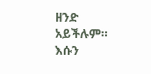ዘንድ አይችሉም።
እሱን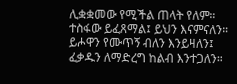ሊቋቋመው የሚችል ጠላት የለም።
ተስፋው ይፈጸማል፤ ይህን እናምናለን።
ይሖዋን የሙጥኝ ብለን እንይዛለን፤
ፈቃዱን ለማድረግ ከልብ እንተጋለን።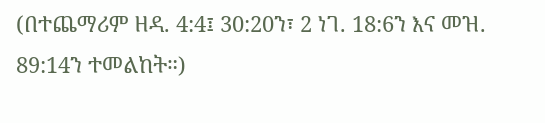(በተጨማሪም ዘዳ. 4:4፤ 30:20ን፣ 2 ነገ. 18:6ን እና መዝ. 89:14ን ተመልከት።)